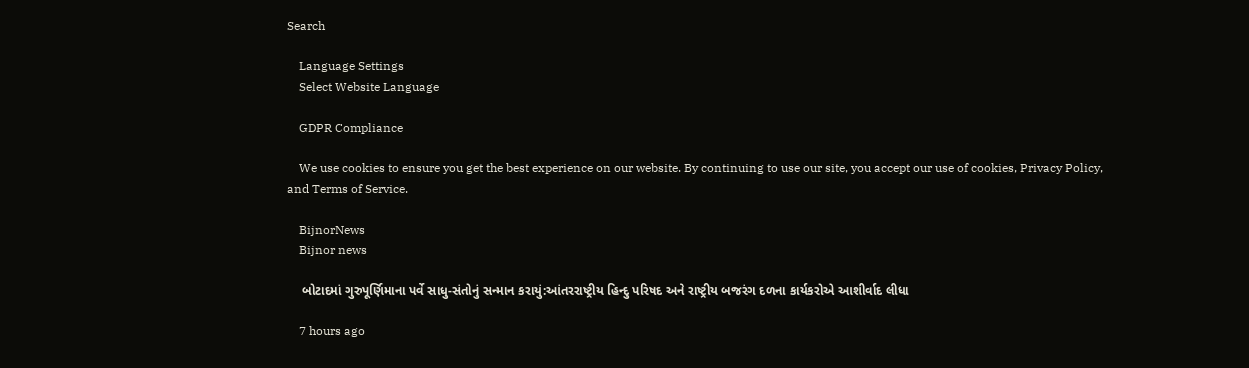Search

    Language Settings
    Select Website Language

    GDPR Compliance

    We use cookies to ensure you get the best experience on our website. By continuing to use our site, you accept our use of cookies, Privacy Policy, and Terms of Service.

    BijnorNews
    Bijnor news

    બોટાદમાં ગુરુપૂર્ણિમાના પર્વે સાધુ-સંતોનું સન્માન કરાયું:આંતરરાષ્ટ્રીય હિન્દુ પરિષદ અને રાષ્ટ્રીય બજરંગ દળના કાર્યકરોએ આશીર્વાદ લીધા

    7 hours ago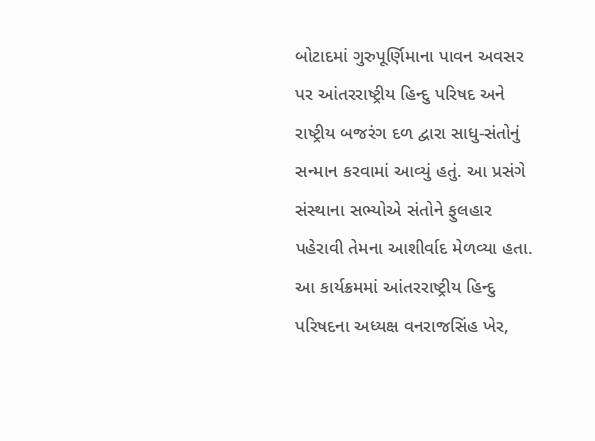બોટાદમાં ગુરુપૂર્ણિમાના પાવન અવસર પર આંતરરાષ્ટ્રીય હિન્દુ પરિષદ અને રાષ્ટ્રીય બજરંગ દળ દ્વારા સાધુ-સંતોનું સન્માન કરવામાં આવ્યું હતું. આ પ્રસંગે સંસ્થાના સભ્યોએ સંતોને ફુલહાર પહેરાવી તેમના આશીર્વાદ મેળવ્યા હતા. આ કાર્યક્રમમાં આંતરરાષ્ટ્રીય હિન્દુ પરિષદના અધ્યક્ષ વનરાજસિંહ ખેર,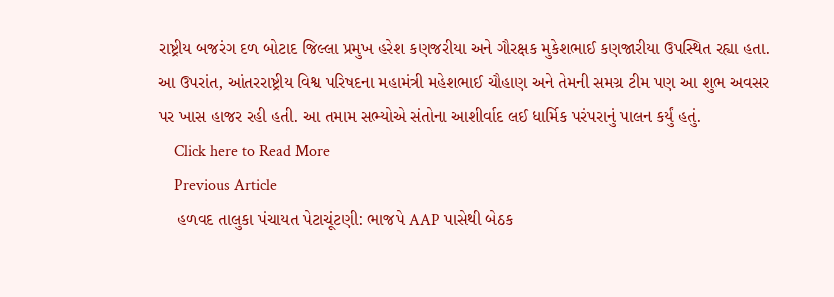રાષ્ટ્રીય બજરંગ દળ બોટાદ જિલ્લા પ્રમુખ હરેશ કણજરીયા અને ગૌરક્ષક મુકેશભાઈ કણજારીયા ઉપસ્થિત રહ્યા હતા. આ ઉપરાંત, આંતરરાષ્ટ્રીય વિશ્વ પરિષદના મહામંત્રી મહેશભાઈ ચૌહાણ અને તેમની સમગ્ર ટીમ પણ આ શુભ અવસર પર ખાસ હાજર રહી હતી. આ તમામ સભ્યોએ સંતોના આશીર્વાદ લઈ ધાર્મિક પરંપરાનું પાલન કર્યું હતું.
    Click here to Read More
    Previous Article
    હળવદ તાલુકા પંચાયત પેટાચૂંટણી: ભાજપે AAP પાસેથી બેઠક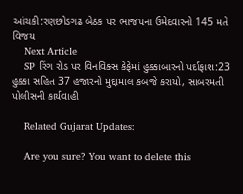આંચકી:રણછોડગઢ બેઠક પર ભાજપના ઉમેદવારનો 145 મતે વિજય
    Next Article
    SP રિંગ રોડ પર વિનવિક્સ કેફેમાં હુક્કાબારનો પર્દાફાશ:23 હુક્કા સહિત 37 હજારનો મુદ્દામાલ કબજે કરાયો, સાબરમતી પોલીસની કાર્યવાહી

    Related Gujarat Updates:

    Are you sure? You want to delete this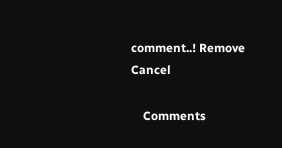comment..! Remove Cancel

    Comments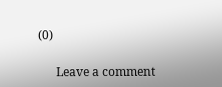(0)

      Leave a comment